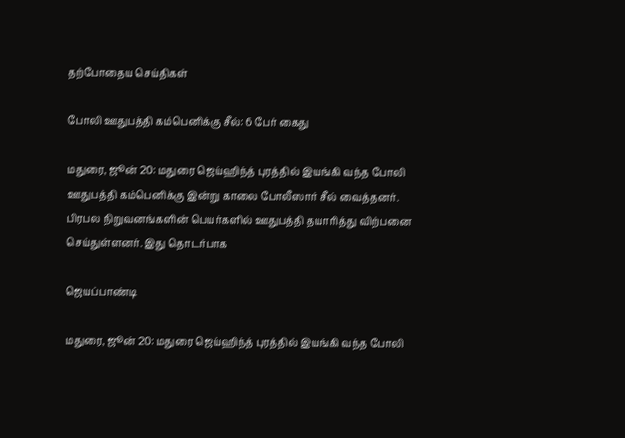தற்போதைய செய்திகள்

போலி ஊதுபத்தி கம்பெனிக்கு சீல்: 6 பேர் கைது

மதுரை, ஜூன் 20: மதுரை ஜெய்ஹிந்த் புரத்தில் இயங்கி வந்த போலி ஊதுபத்தி கம்பெனிக்கு இன்று காலை போலீஸார் சீல் வைத்தனர். பிரபல நிறுவனங்களின் பெயர்களில் ஊதுபத்தி தயாரித்து விற்பனை செய்துள்ளனர். இது தொடர்பாக

ஜெயப்பாண்டி

மதுரை, ஜூன் 20: மதுரை ஜெய்ஹிந்த் புரத்தில் இயங்கி வந்த போலி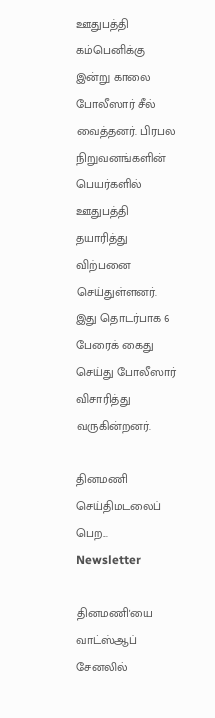ஊதுபத்தி கம்பெனிக்கு இன்று காலை போலீஸார் சீல் வைத்தனர். பிரபல நிறுவனங்களின் பெயர்களில் ஊதுபத்தி தயாரித்து விற்பனை செய்துள்ளனர். இது தொடர்பாக 6 பேரைக் கைது செய்து போலீஸார் விசாரித்து வருகின்றனர்.

தினமணி செய்திமடலைப் பெற... Newsletter

தினமணி'யை வாட்ஸ்ஆப் சேனலில்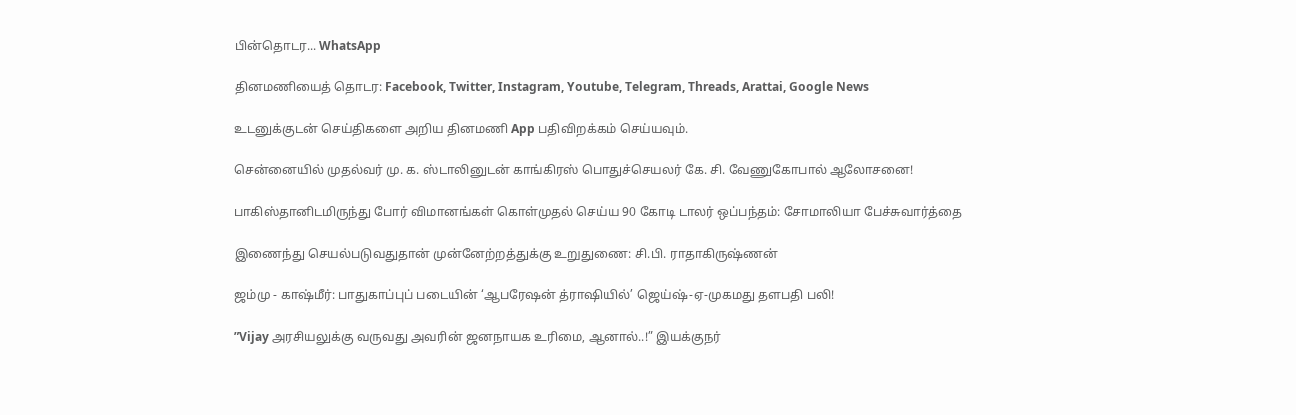பின்தொடர... WhatsApp

தினமணியைத் தொடர: Facebook, Twitter, Instagram, Youtube, Telegram, Threads, Arattai, Google News

உடனுக்குடன் செய்திகளை அறிய தினமணி App பதிவிறக்கம் செய்யவும்.

சென்னையில் முதல்வர் மு. க. ஸ்டாலினுடன் காங்கிரஸ் பொதுச்செயலர் கே. சி. வேணுகோபால் ஆலோசனை!

பாகிஸ்தானிடமிருந்து போர் விமானங்கள் கொள்முதல் செய்ய 90 கோடி டாலர் ஒப்பந்தம்: சோமாலியா பேச்சுவார்த்தை

இணைந்து செயல்படுவதுதான் முன்னேற்றத்துக்கு உறுதுணை: சி.பி. ராதாகிருஷ்ணன்

ஜம்மு - காஷ்மீர்: பாதுகாப்புப் படையின் ‘ஆபரேஷன் த்ராஷியில்’ ஜெய்ஷ்-ஏ-முகமது தளபதி பலி!

”Vijay அரசியலுக்கு வருவது அவரின் ஜனநாயக உரிமை, ஆனால்..!” இயக்குநர்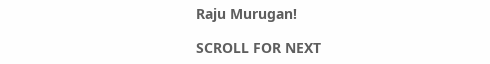Raju Murugan!

SCROLL FOR NEXT